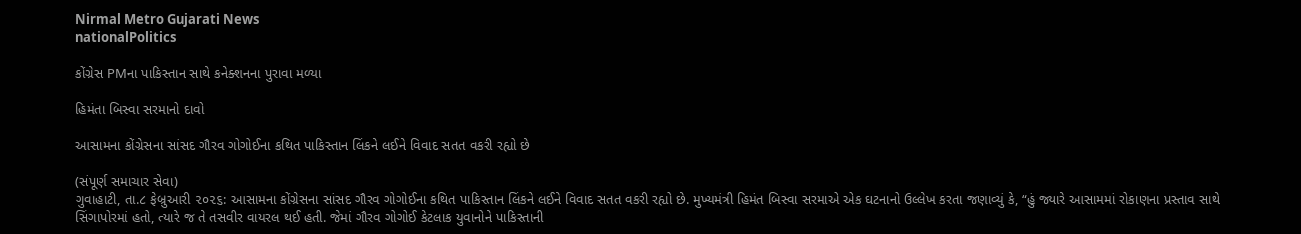Nirmal Metro Gujarati News
nationalPolitics

કોંગ્રેસ PMના પાકિસ્તાન સાથે કનેક્શનના પુરાવા મળ્યા

હિમંતા બિસ્વા સરમાનો દાવો

આસામના કોંગ્રેસના સાંસદ ગૌરવ ગોગોઈના કથિત પાકિસ્તાન લિંકને લઈને વિવાદ સતત વકરી રહ્યો છે

(સંપૂર્ણ સમાચાર સેવા)
ગુવાહાટી, તા.૮ ફેબ્રુઆરી ૨૦૨૬: આસામના કોંગ્રેસના સાંસદ ગૌરવ ગોગોઈના કથિત પાકિસ્તાન લિંકને લઈને વિવાદ સતત વકરી રહ્યો છે. મુખ્યમંત્રી હિમંત બિસ્વા સરમાએ એક ઘટનાનો ઉલ્લેખ કરતા જણાવ્યું કે, “હું જ્યારે આસામમાં રોકાણના પ્રસ્તાવ સાથે સિંગાપોરમાં હતો, ત્યારે જ તે તસવીર વાયરલ થઈ હતી. જેમાં ગૌરવ ગોગોઈ કેટલાક યુવાનોને પાકિસ્તાની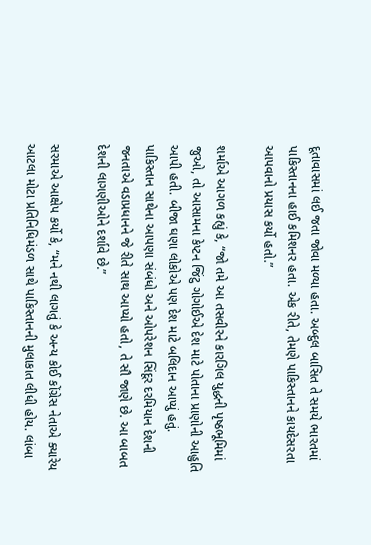દૂતાવાસમાં લઈ જતા જોવા મળ્યા હતા. અબ્દુલ બાસિત તે સમયે ભારતમાં પાકિસ્તાનના હાઈ કમિશનર હતા. એક રીતે, તેમણે પાકિસ્તાનને કાયદેસરતા આપવાનો પ્રયાસ કર્યો હતો.”

શર્માએ આગળ કહ્યું કે, “જો તમે આ તસવીરને કારગિલ યુદ્ધની પૃષ્ઠભૂમિમાં જુઓ, તો આસામના કેપ્ટન જિંટુ ગોગોઈએ દેશ માટે પોતાના પ્રાણોની આહુતિ આપી હતી. બીજા ઘણા લોકોએ પણ દેશ માટે બલિદાન આપ્યું હતું. પાકિસ્તાન સાથેના આપણા સંબંધો અને ઓપરેશન સિંદૂર દરમિયાન દેશની જનતાએ વડાપ્રધાનને જે રીતે સાથ આપ્યો હતો, તે સૌ જાણે છે. આ બાબત દેશની લાગણીઓને દર્શાવે છે.”

સરમાએ આક્ષેપ કર્યો કે, “મને નથી લાગતું કે અન્ય કોઈ કોંગ્રેસ નેતાએ ક્યારેય આટલા મોટા પ્રતિનિધિમંડળ સાથે પાકિસ્તાનની મુલાકાત લીધી હોય. લાંબા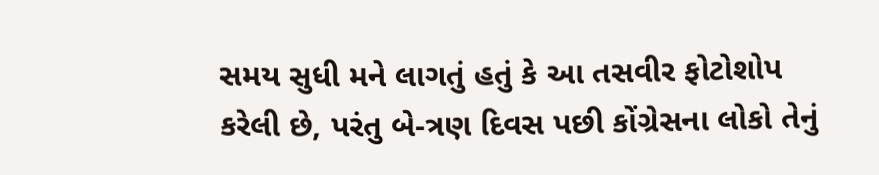સમય સુધી મને લાગતું હતું કે આ તસવીર ફોટોશોપ કરેલી છે, પરંતુ બે-ત્રણ દિવસ પછી કોંગ્રેસના લોકો તેનું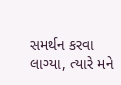સમર્થન કરવા લાગ્યા, ત્યારે મને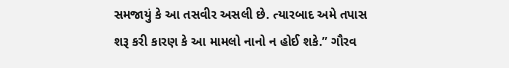સમજાયું કે આ તસવીર અસલી છે. ત્યારબાદ અમે તપાસ શરૂ કરી કારણ કે આ મામલો નાનો ન હોઈ શકે.” ગૌરવ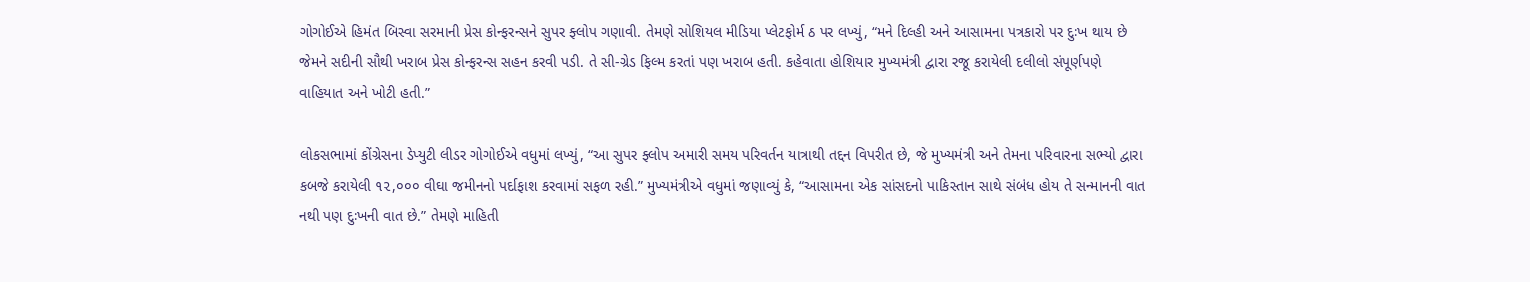ગોગોઈએ હિમંત બિસ્વા સરમાની પ્રેસ કોન્ફરન્સને સુપર ફ્લોપ ગણાવી. તેમણે સોશિયલ મીડિયા પ્લેટફોર્મ ઠ પર લખ્યું, “મને દિલ્હી અને આસામના પત્રકારો પર દુઃખ થાય છે જેમને સદીની સૌથી ખરાબ પ્રેસ કોન્ફરન્સ સહન કરવી પડી. તે સી-ગ્રેડ ફિલ્મ કરતાં પણ ખરાબ હતી. કહેવાતા હોશિયાર મુખ્યમંત્રી દ્વારા રજૂ કરાયેલી દલીલો સંપૂર્ણપણે વાહિયાત અને ખોટી હતી.”

લોકસભામાં કોંગ્રેસના ડેપ્યુટી લીડર ગોગોઈએ વધુમાં લખ્યું, “આ સુપર ફ્લોપ અમારી સમય પરિવર્તન યાત્રાથી તદ્દન વિપરીત છે, જે મુખ્યમંત્રી અને તેમના પરિવારના સભ્યો દ્વારા કબજે કરાયેલી ૧૨,૦૦૦ વીઘા જમીનનો પર્દાફાશ કરવામાં સફળ રહી.” મુખ્યમંત્રીએ વધુમાં જણાવ્યું કે, “આસામના એક સાંસદનો પાકિસ્તાન સાથે સંબંધ હોય તે સન્માનની વાત નથી પણ દુઃખની વાત છે.” તેમણે માહિતી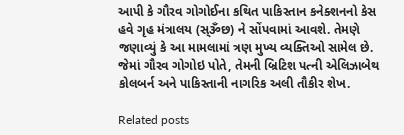આપી કે ગૌરવ ગોગોઈના કથિત પાકિસ્તાન કનેક્શનનો કેસ હવે ગૃહ મંત્રાલય (સ્ૐછ) ને સોંપવામાં આવશે. તેમણે જણાવ્યું કે આ મામલામાં ત્રણ મુખ્ય વ્યક્તિઓ સામેલ છે. જેમાં ગૌરવ ગોગોઇ પોતે, તેમની બ્રિટિશ પત્ની એલિઝાબેથ કોલબર્ન અને પાકિસ્તાની નાગરિક અલી તૌકીર શેખ.

Related posts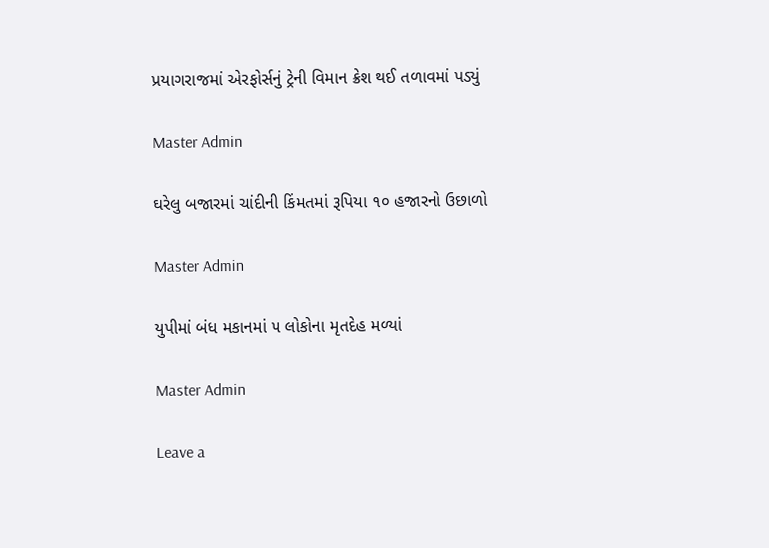પ્રયાગરાજમાં એરફોર્સનું ટ્રેની વિમાન ક્રેશ થઈ તળાવમાં પડ્યું

Master Admin

ઘરેલુ બજારમાં ચાંદીની કિંમતમાં રૂપિયા ૧૦ હજારનો ઉછાળો

Master Admin

યુપીમાં બંધ મકાનમાં ૫ લોકોના મૃતદેહ મળ્યાં

Master Admin

Leave a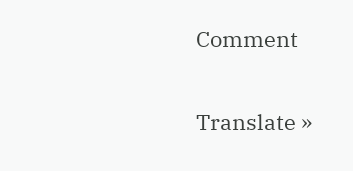Comment

Translate »